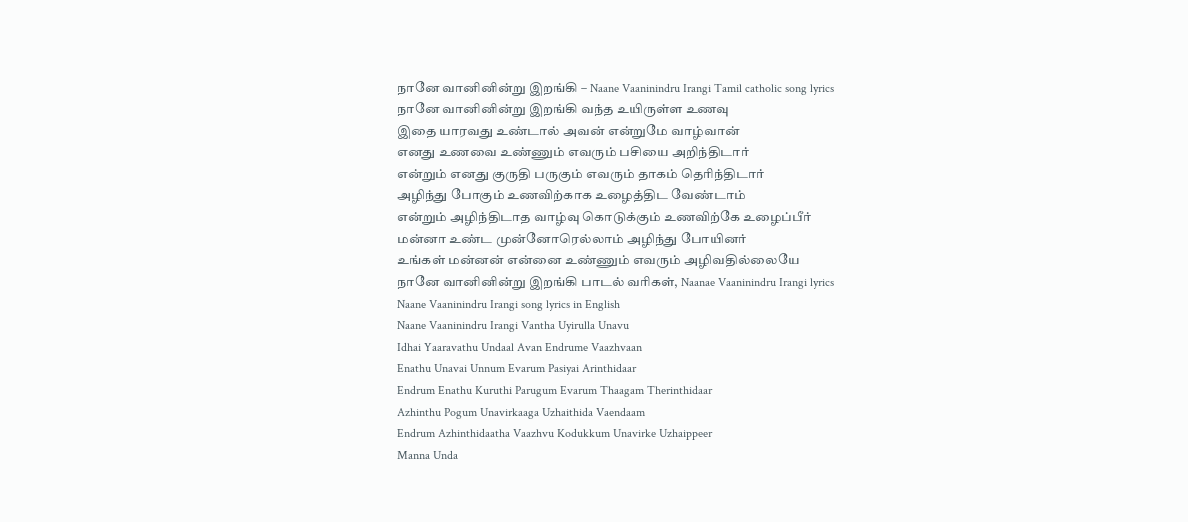நானே வானினின்று இறங்கி – Naane Vaaninindru Irangi Tamil catholic song lyrics
நானே வானினின்று இறங்கி வந்த உயிருள்ள உணவு
இதை யாரவது உண்டால் அவன் என்றுமே வாழ்வான்
எனது உணவை உண்ணும் எவரும் பசியை அறிந்திடார்
என்றும் எனது குருதி பருகும் எவரும் தாகம் தெரிந்திடார்
அழிந்து போகும் உணவிற்காக உழைத்திட வேண்டாம்
என்றும் அழிந்திடாத வாழ்வு கொடுக்கும் உணவிற்கே உழைப்பீர்
மன்னா உண்ட முன்னோரெல்லாம் அழிந்து போயினர்
உங்கள் மன்னன் என்னை உண்ணும் எவரும் அழிவதில்லையே
நானே வானினின்று இறங்கி பாடல் வரிகள், Naanae Vaaninindru Irangi lyrics
Naane Vaaninindru Irangi song lyrics in English
Naane Vaaninindru Irangi Vantha Uyirulla Unavu
Idhai Yaaravathu Undaal Avan Endrume Vaazhvaan
Enathu Unavai Unnum Evarum Pasiyai Arinthidaar
Endrum Enathu Kuruthi Parugum Evarum Thaagam Therinthidaar
Azhinthu Pogum Unavirkaaga Uzhaithida Vaendaam
Endrum Azhinthidaatha Vaazhvu Kodukkum Unavirke Uzhaippeer
Manna Unda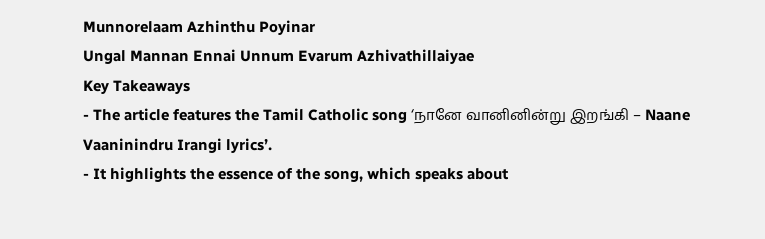Munnorelaam Azhinthu Poyinar
Ungal Mannan Ennai Unnum Evarum Azhivathillaiyae
Key Takeaways
- The article features the Tamil Catholic song ‘நானே வானினின்று இறங்கி – Naane Vaaninindru Irangi lyrics’.
- It highlights the essence of the song, which speaks about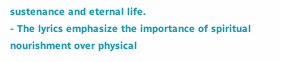sustenance and eternal life.
- The lyrics emphasize the importance of spiritual nourishment over physical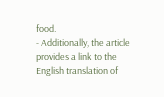food.
- Additionally, the article provides a link to the English translation of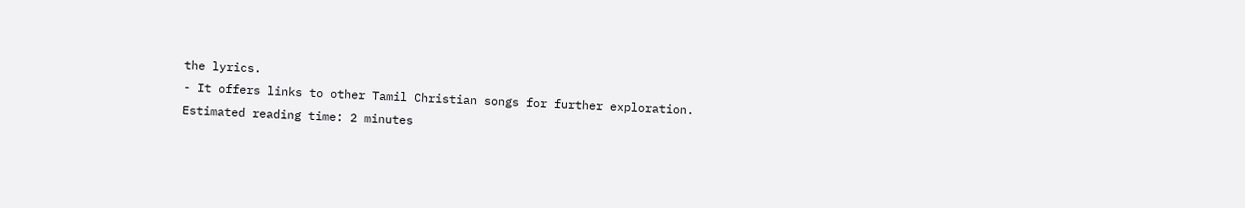the lyrics.
- It offers links to other Tamil Christian songs for further exploration.
Estimated reading time: 2 minutes